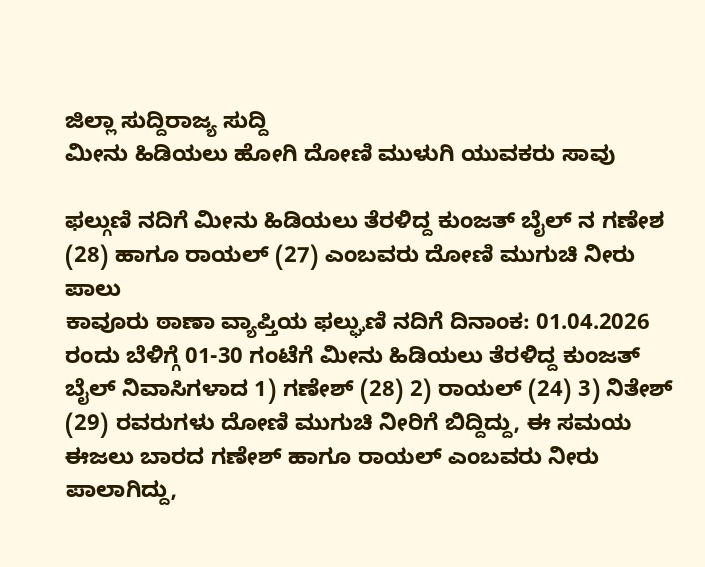ಜಿಲ್ಲಾ ಸುದ್ದಿರಾಜ್ಯ ಸುದ್ದಿ
ಮೀನು ಹಿಡಿಯಲು ಹೋಗಿ ದೋಣಿ ಮುಳುಗಿ ಯುವಕರು ಸಾವು

ಫಲ್ಗುಣಿ ನದಿಗೆ ಮೀನು ಹಿಡಿಯಲು ತೆರಳಿದ್ದ ಕುಂಜತ್ ಬೈಲ್ ನ ಗಣೇಶ (28) ಹಾಗೂ ರಾಯಲ್ (27) ಎಂಬವರು ದೋಣಿ ಮುಗುಚಿ ನೀರು ಪಾಲು
ಕಾವೂರು ಠಾಣಾ ವ್ಯಾಪ್ತಿಯ ಫಲ್ಘುಣಿ ನದಿಗೆ ದಿನಾಂಕ: 01.04.2026 ರಂದು ಬೆಳಿಗ್ಗೆ 01-30 ಗಂಟೆಗೆ ಮೀನು ಹಿಡಿಯಲು ತೆರಳಿದ್ದ ಕುಂಜತ್ ಬೈಲ್ ನಿವಾಸಿಗಳಾದ 1) ಗಣೇಶ್ (28) 2) ರಾಯಲ್ (24) 3) ನಿತೇಶ್ (29) ರವರುಗಳು ದೋಣಿ ಮುಗುಚಿ ನೀರಿಗೆ ಬಿದ್ದಿದ್ದು, ಈ ಸಮಯ ಈಜಲು ಬಾರದ ಗಣೇಶ್ ಹಾಗೂ ರಾಯಲ್ ಎಂಬವರು ನೀರು ಪಾಲಾಗಿದ್ದು,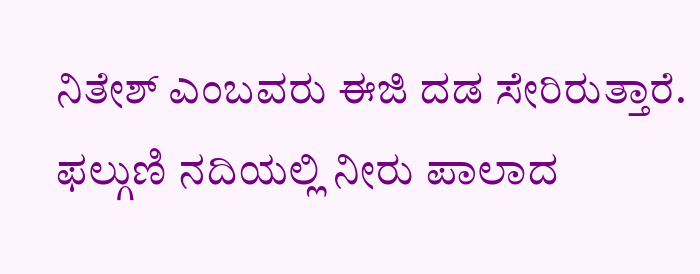ನಿತೇಶ್ ಎಂಬವರು ಈಜಿ ದಡ ಸೇರಿರುತ್ತಾರೆ.
ಫಲ್ಗುಣಿ ನದಿಯಲ್ಲಿ ನೀರು ಪಾಲಾದ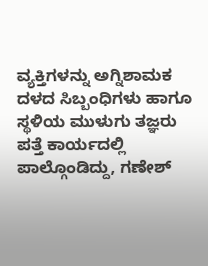ವ್ಯಕ್ತಿಗಳನ್ನು ಅಗ್ನಿಶಾಮಕ ದಳದ ಸಿಬ್ಬಂಧಿಗಳು ಹಾಗೂ ಸ್ಥಳಿಯ ಮುಳುಗು ತಜ್ಞರು ಪತ್ತೆ ಕಾರ್ಯದಲ್ಲಿ ಪಾಲ್ಗೊಂಡಿದ್ದು, ಗಣೇಶ್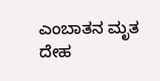ಎಂಬಾತನ ಮೃತ ದೇಹ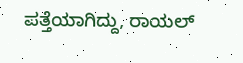ಪತ್ತೆಯಾಗಿದ್ದು, ರಾಯಲ್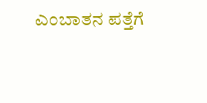ಎಂಬಾತನ ಪತ್ತೆಗೆ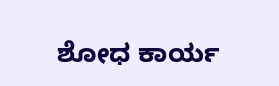ಶೋಧ ಕಾರ್ಯ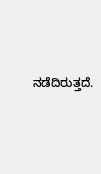ನಡೆದಿರುತ್ತದೆ.